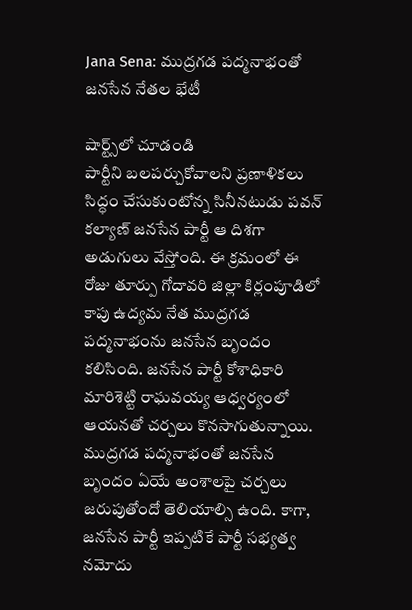Jana Sena: ముద్ర‌గ‌డ ప‌ద్మ‌నాభంతో జ‌న‌సేన నేత‌ల భేటీ

షార్ట్స్‌లో చూడండి
పార్టీని బ‌ల‌ప‌ర్చుకోవాల‌ని ప్రణాళిక‌లు సిద్ధం చేసుకుంటోన్న సినీన‌టుడు ప‌వ‌న్ క‌ల్యాణ్‌ జ‌న‌సేన పార్టీ ఆ దిశ‌గా అడుగులు వేస్తోంది. ఈ క్రమంలో ఈ రోజు తూర్పు గోదావ‌రి జిల్లా కిర్లంపూడిలో కాపు ఉద్య‌మ నేత ముద్ర‌గడ ప‌ద్మ‌నాభంను జ‌న‌సేన బృందం క‌లిసింది. జ‌న‌సేన పార్టీ కోశాధికారి మారిశెట్టి రాఘ‌వ‌య్య ఆధ్వ‌ర్యంలో ఆయ‌న‌తో చ‌ర్చ‌లు కొన‌సాగుతున్నాయి. ముద్ర‌గ‌డ ప‌ద్మ‌నాభంతో జ‌న‌సేన బృందం ఏయే అంశాల‌పై చ‌ర్చ‌లు జ‌రుపుతోందో తెలియాల్సి ఉంది. కాగా, జ‌న‌సేన పార్టీ ఇప్ప‌టికే పార్టీ స‌భ్య‌త్వ న‌మోదు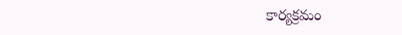కార్య‌క్ర‌మం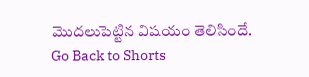మొద‌లుపెట్టిన విషయం తెలిసిందే.
Go Back to Shorts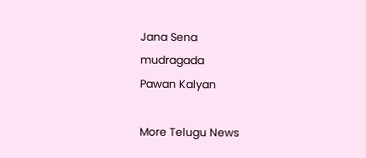Jana Sena
mudragada
Pawan Kalyan

More Telugu News